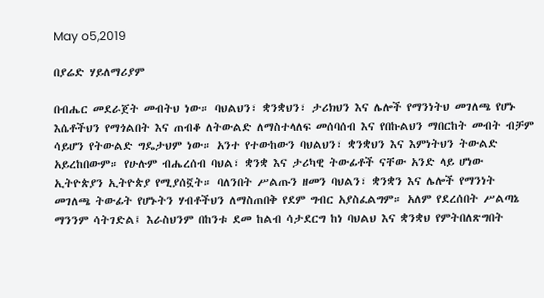May o5,2019

በያሬድ ሃይለማሪያም

በብሔር መደራጀት መብትህ ነው። ባህልህን፣ ቋንቋህን፣ ታሪክህን እና ሌሎች የማንነትህ መገለጫ የሆኑ እሴቶችህን የማጎልበት እና ጠብቆ ለትውልድ ለማስተላለፍ መሰባሰብ እና የበኩልህን ማበርከት መብት ብቻም ሳይሆን የትውልድ ግዴታህም ነው። አንተ የተውከውን ባህልህን፣ ቋንቋህን እና እምነትህን ትውልድ አይረከበውም። የሁሉም ብሔረሰብ ባህል፣ ቋንቋ እና ታሪካዊ ትውፊቶች ናቸው አንድ ላይ ሆነው ኢትዮጵያን ኢትዮጵያ የሚያሰኟት። ባለንበት ሥልጡን ዘመን ባህልን፣ ቋንቋን እና ሌሎች የማንነት መገለጫ ትውፊት የሆኑትን ሃብቶችህን ለማስጠበቅ የደም ግብር አያስፈልግም። አለም የደረሰበት ሥልጣኔ ማንንም ሳትገድል፤ እራስህንም በከንቱ ደመ ከልብ ሳታደርግ ከነ ባህልህ እና ቋንቋህ የምትበለጽግበት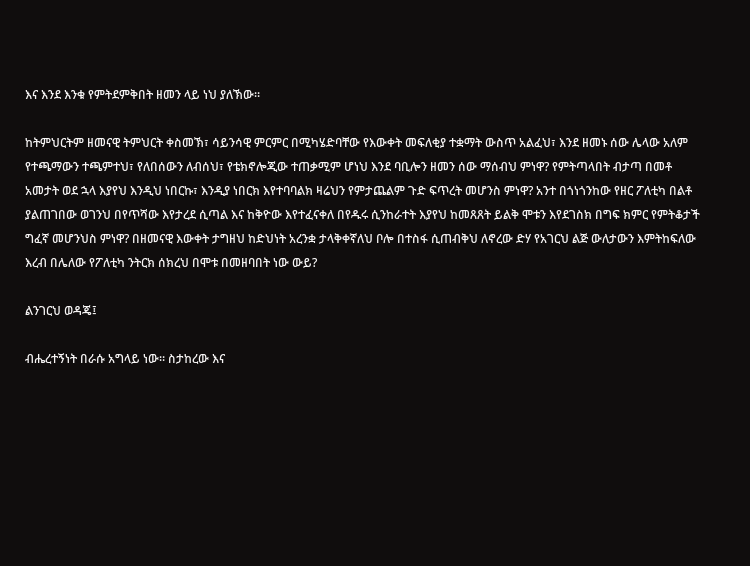እና እንደ እንቁ የምትደምቅበት ዘመን ላይ ነህ ያለኽው።

ከትምህርትም ዘመናዊ ትምህርት ቀስመኽ፣ ሳይንሳዊ ምርምር በሚካሄድባቸው የእውቀት መፍለቂያ ተቋማት ውስጥ አልፈህ፣ እንደ ዘመኑ ሰው ሌላው አለም የተጫማውን ተጫምተህ፣ የለበሰውን ለብሰህ፣ የቴክኖሎጂው ተጠቃሚም ሆነህ እንደ ባቢሎን ዘመን ሰው ማሰብህ ምነዋ? የምትጣላበት ብታጣ በመቶ አመታት ወደ ኋላ እያየህ እንዲህ ነበርኩ፣ እንዲያ ነበርክ እየተባባልክ ዛሬህን የምታጨልም ጉድ ፍጥረት መሆንስ ምነዋ? አንተ በጎነጎንከው የዘር ፖለቲካ በልቶ ያልጠገበው ወገንህ በየጥሻው እየታረደ ሲጣል እና ከቅዮው እየተፈናቀለ በየዱሩ ሲንከራተት እያየህ ከመጸጸት ይልቅ ሞቱን እየደገስክ በግፍ ክምር የምትቆታች ግፈኛ መሆንህስ ምነዋ? በዘመናዊ እውቀት ታግዘህ ከድህነት አረንቋ ታላቅቀኛለህ ቦሎ በተስፋ ሲጠብቅህ ለኖረው ድሃ የአገርህ ልጅ ውለታውን እምትከፍለው እረብ በሌለው የፖለቲካ ንትርክ ሰክረህ በሞቱ በመዘባበት ነው ውይ?

ልንገርህ ወዳጄ፤

ብሔረተኝነት በራሱ አግላይ ነው። ስታከረው እና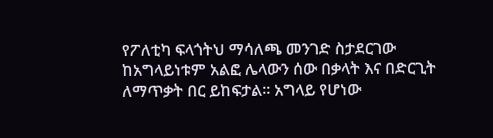የፖለቲካ ፍላጎትህ ማሳለጫ መንገድ ስታደርገው ከአግላይነቱም አልፎ ሌላውን ሰው በቃላት እና በድርጊት ለማጥቃት በር ይከፍታል። አግላይ የሆነው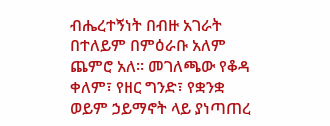ብሔረተኝነት በብዙ አገራት በተለይም በምዕራቡ አለም ጨምሮ አለ። መገለጫው የቆዳ ቀለም፣ የዘር ግንድ፣ የቋንቋ ወይም ኃይማኖት ላይ ያነጣጠረ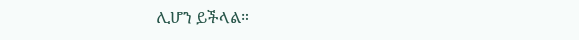ሊሆን ይችላል።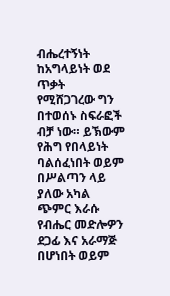ብሔረተኝነት ከአግላይነት ወደ ጥቃት የሚሸጋገረው ግን በተወሰኑ ስፍራፎች ብቻ ነው። ይኽውም የሕግ የበላይነት ባልሰፈነበት ወይም በሥልጣን ላይ ያለው አካል ጭምር እራሱ የብሔር መድሎዎን ደጋፊ እና አራማጅ በሆነበት ወይም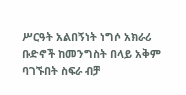ሥርዓት አልበኝነት ነግሶ አክራሪ ቡድኖች ከመንግስት በላይ አቅም ባገኙበት ስፍራ ብቻ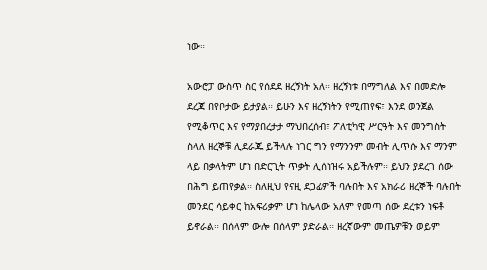ነው።

አውሮፓ ውስጥ ስር የሰደደ ዘረኝነት አለ። ዘረኝነቱ በማግለል እና በመድሎ ደረጃ በየቦታው ይታያል። ይሁን እና ዘረኝነትን የሚጠየፍ፣ እንደ ወንጀል የሚቆጥር እና የማያበረታታ ማህበረሰብ፣ ፖለቲካዊ ሥርዓት እና መንግስት ስላለ ዘረኞቹ ሊደራጁ ይችላሉ ነገር ግን የማንንም መብት ሊጥሱ እና ማንም ላይ በቃላትም ሆነ በድርጊት ጥቃት ሊሰነዝሩ አይችሉም። ይህን ያደረገ ሰው በሕግ ይጠየቃል። ስለዚህ የናዚ ደጋፊዎች ባሉበት እና አክራሪ ዘረኞች ባሉበት መንደር ሳይቀር ከአፍሪቃም ሆነ ከሌላው አለም የመጣ ሰው ደረቱን ነፍቶ ይኖራል። በሰላም ውሎ በሰላም ያድራል። ዘረኛውም መጤዎቹን ወይም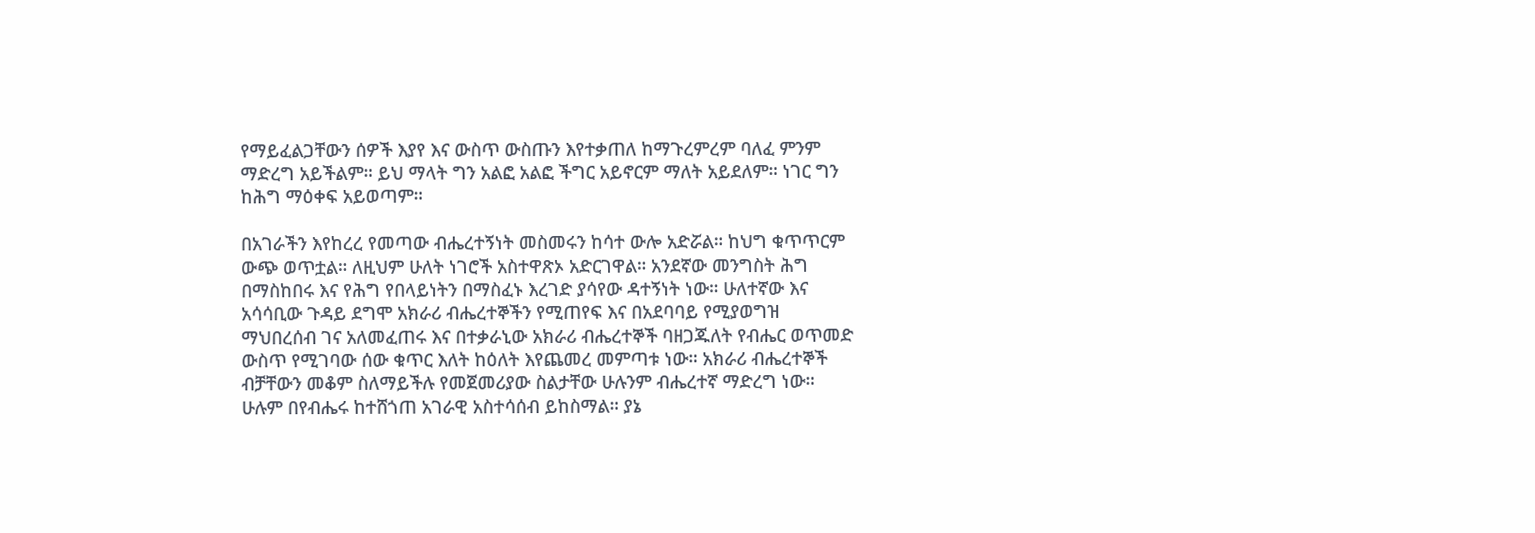የማይፈልጋቸውን ሰዎች እያየ እና ውስጥ ውስጡን እየተቃጠለ ከማጉረምረም ባለፈ ምንም ማድረግ አይችልም። ይህ ማላት ግን አልፎ አልፎ ችግር አይኖርም ማለት አይደለም። ነገር ግን ከሕግ ማዕቀፍ አይወጣም።

በአገራችን እየከረረ የመጣው ብሔረተኝነት መስመሩን ከሳተ ውሎ አድሯል። ከህግ ቁጥጥርም ውጭ ወጥቷል። ለዚህም ሁለት ነገሮች አስተዋጽኦ አድርገዋል። አንደኛው መንግስት ሕግ በማስከበሩ እና የሕግ የበላይነትን በማስፈኑ እረገድ ያሳየው ዳተኝነት ነው። ሁለተኛው እና አሳሳቢው ጉዳይ ደግሞ አክራሪ ብሔረተኞችን የሚጠየፍ እና በአደባባይ የሚያወግዝ ማህበረሰብ ገና አለመፈጠሩ እና በተቃራኒው አክራሪ ብሔረተኞች ባዘጋጁለት የብሔር ወጥመድ ውስጥ የሚገባው ሰው ቁጥር እለት ከዕለት እየጨመረ መምጣቱ ነው። አክራሪ ብሔረተኞች ብቻቸውን መቆም ስለማይችሉ የመጀመሪያው ስልታቸው ሁሉንም ብሔረተኛ ማድረግ ነው። ሁሉም በየብሔሩ ከተሸጎጠ አገራዊ አስተሳሰብ ይከስማል። ያኔ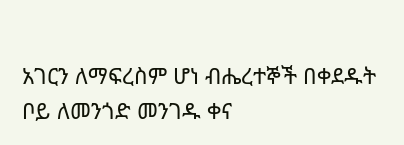አገርን ለማፍረስም ሆነ ብሔረተኞች በቀደዱት ቦይ ለመንጎድ መንገዱ ቀና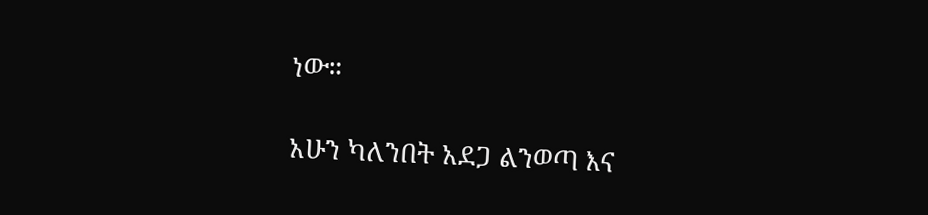ነው።

አሁን ካለንበት አደጋ ልንወጣ እና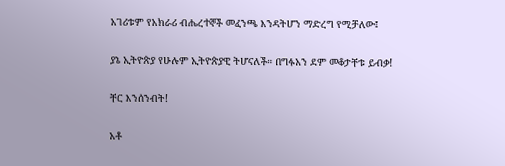አገሪቱም የአክራሪ ብሔረተኞች መፈንጫ እንዳትሆን ማድረግ የሚቻለው፤

ያኔ ኢትዮጵያ የሁሉም ኢትዮጵያዊ ትሆናለች። በግፉአን ደም መቆታቸቱ ይብቃ!

ቸር እንሰንብት!

አቶ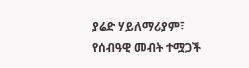ያሬድ ሃይለማሪያም፣ የሰብዓዊ መብት ተሟጋች